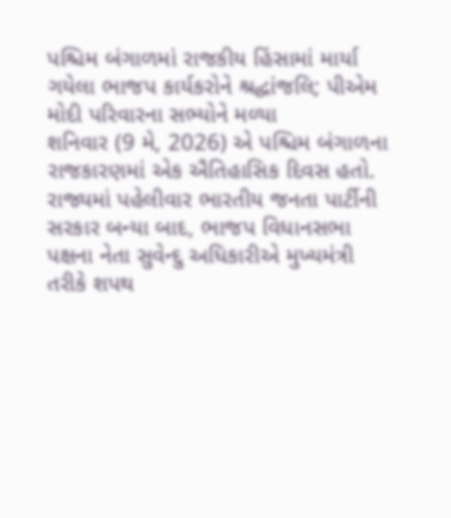પશ્ચિમ બંગાળમાં રાજકીય હિંસામાં માર્યા ગયેલા ભાજપ કાર્યકરોને શ્રદ્ધાંજલિ; પીએમ મોદી પરિવારના સભ્યોને મળ્યા
શનિવાર (9 મે, 2026) એ પશ્ચિમ બંગાળના રાજકારણમાં એક ઐતિહાસિક દિવસ હતો. રાજ્યમાં પહેલીવાર ભારતીય જનતા પાર્ટીની સરકાર બન્યા બાદ, ભાજપ વિધાનસભા પક્ષના નેતા સુવેન્દુ અધિકારીએ મુખ્યમંત્રી તરીકે શપથ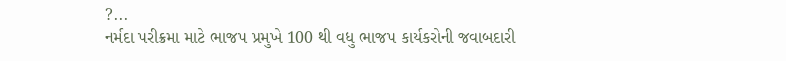?...
નર્મદા પરીક્રમા માટે ભાજપ પ્રમુખે 100 થી વધુ ભાજપ કાર્યકરોની જવાબદારી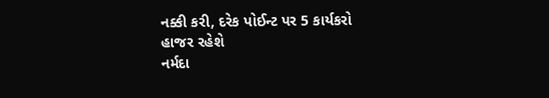નક્કી કરી, દરેક પોઈન્ટ પર 5 કાર્યકરો હાજર રહેશે
નર્મદા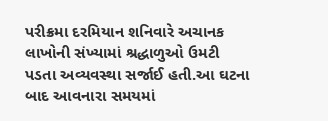પરીક્રમા દરમિયાન શનિવારે અચાનક લાખોની સંખ્યામાં શ્રદ્ધાળુઓ ઉમટી પડતા અવ્યવસ્થા સર્જાઈ હતી.આ ઘટના બાદ આવનારા સમયમાં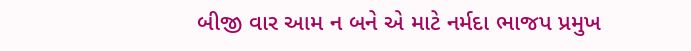બીજી વાર આમ ન બને એ માટે નર્મદા ભાજપ પ્રમુખ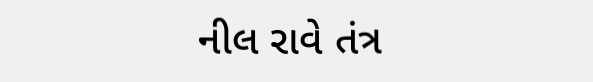નીલ રાવે તંત્ર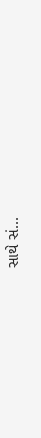સાથે સં...